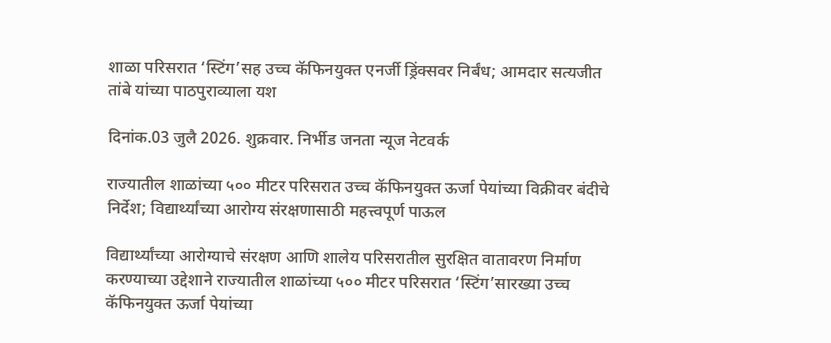शाळा परिसरात ‘स्टिंग’सह उच्च कॅफिनयुक्त एनर्जी ड्रिंक्सवर निर्बंध; आमदार सत्यजीत तांबे यांच्या पाठपुराव्याला यश

दिनांक.03 जुलै 2026. शुक्रवार. निर्भीड जनता न्यूज नेटवर्क

राज्यातील शाळांच्या ५०० मीटर परिसरात उच्च कॅफिनयुक्त ऊर्जा पेयांच्या विक्रीवर बंदीचे निर्देश; विद्यार्थ्यांच्या आरोग्य संरक्षणासाठी महत्त्वपूर्ण पाऊल

विद्यार्थ्यांच्या आरोग्याचे संरक्षण आणि शालेय परिसरातील सुरक्षित वातावरण निर्माण करण्याच्या उद्देशाने राज्यातील शाळांच्या ५०० मीटर परिसरात ‘स्टिंग’सारख्या उच्च कॅफिनयुक्त ऊर्जा पेयांच्या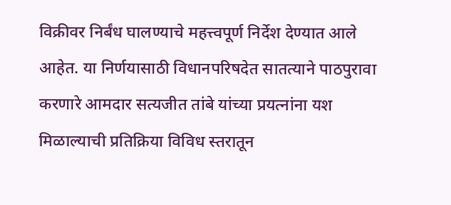विक्रीवर निर्बंध घालण्याचे महत्त्वपूर्ण निर्देश देण्यात आले आहेत. या निर्णयासाठी विधानपरिषदेत सातत्याने पाठपुरावा करणारे आमदार सत्यजीत तांबे यांच्या प्रयत्नांना यश मिळाल्याची प्रतिक्रिया विविध स्तरातून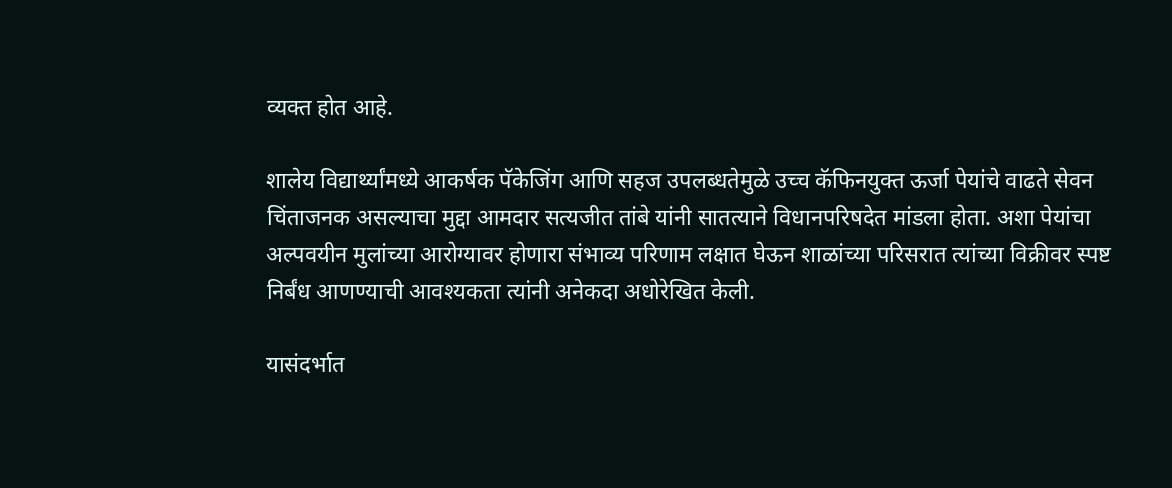व्यक्त होत आहे.

शालेय विद्यार्थ्यांमध्ये आकर्षक पॅकेजिंग आणि सहज उपलब्धतेमुळे उच्च कॅफिनयुक्त ऊर्जा पेयांचे वाढते सेवन चिंताजनक असल्याचा मुद्दा आमदार सत्यजीत तांबे यांनी सातत्याने विधानपरिषदेत मांडला होता. अशा पेयांचा अल्पवयीन मुलांच्या आरोग्यावर होणारा संभाव्य परिणाम लक्षात घेऊन शाळांच्या परिसरात त्यांच्या विक्रीवर स्पष्ट निर्बंध आणण्याची आवश्यकता त्यांनी अनेकदा अधोरेखित केली.

यासंदर्भात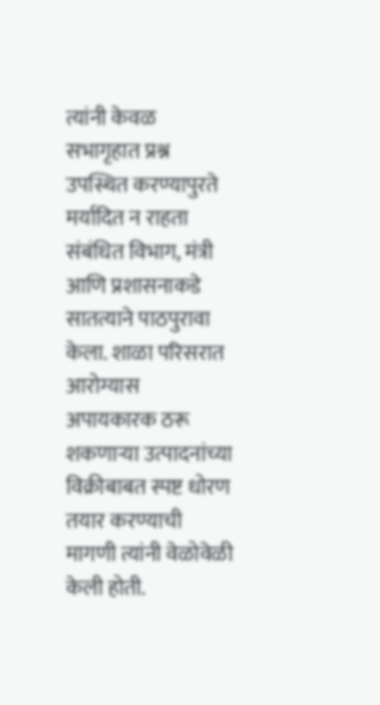त्यांनी केवळ सभागृहात प्रश्न उपस्थित करण्यापुरते मर्यादित न राहता संबंधित विभाग, मंत्री आणि प्रशासनाकडे सातत्याने पाठपुरावा केला. शाळा परिसरात आरोग्यास अपायकारक ठरू शकणाऱ्या उत्पादनांच्या विक्रीबाबत स्पष्ट धोरण तयार करण्याची मागणी त्यांनी वेळोवेळी केली होती.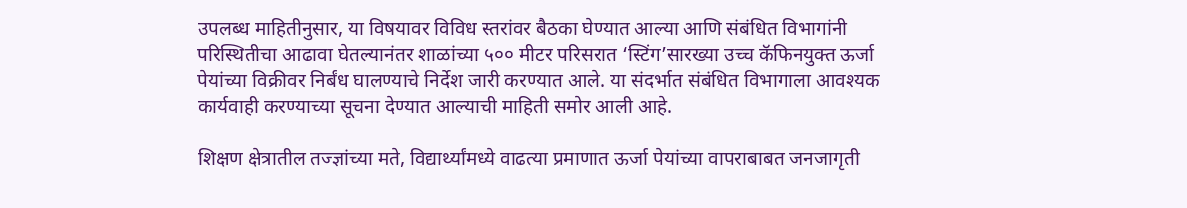उपलब्ध माहितीनुसार, या विषयावर विविध स्तरांवर बैठका घेण्यात आल्या आणि संबंधित विभागांनी परिस्थितीचा आढावा घेतल्यानंतर शाळांच्या ५०० मीटर परिसरात ‘स्टिंग’सारख्या उच्च कॅफिनयुक्त ऊर्जा पेयांच्या विक्रीवर निर्बंध घालण्याचे निर्देश जारी करण्यात आले. या संदर्भात संबंधित विभागाला आवश्यक कार्यवाही करण्याच्या सूचना देण्यात आल्याची माहिती समोर आली आहे.

शिक्षण क्षेत्रातील तज्ज्ञांच्या मते, विद्यार्थ्यांमध्ये वाढत्या प्रमाणात ऊर्जा पेयांच्या वापराबाबत जनजागृती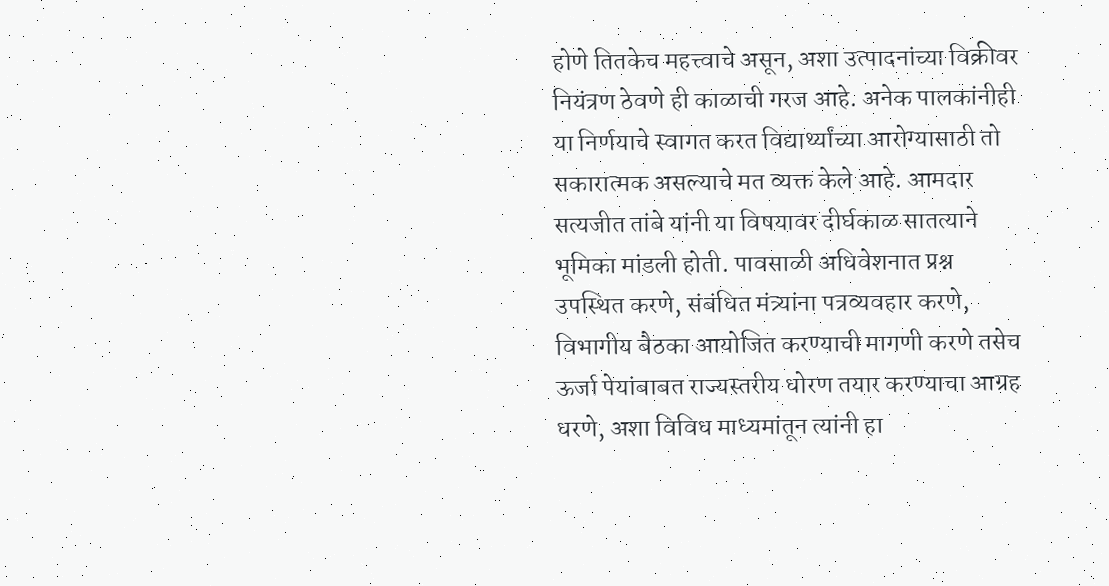होणे तितकेच महत्त्वाचे असून, अशा उत्पादनांच्या विक्रीवर नियंत्रण ठेवणे ही काळाची गरज आहे. अनेक पालकांनीही या निर्णयाचे स्वागत करत विद्यार्थ्यांच्या आरोग्यासाठी तो सकारात्मक असल्याचे मत व्यक्त केले आहे. आमदार सत्यजीत तांबे यांनी या विषयावर दीर्घकाळ सातत्याने भूमिका मांडली होती. पावसाळी अधिवेशनात प्रश्न उपस्थित करणे, संबंधित मंत्र्यांना पत्रव्यवहार करणे, विभागीय बैठका आयोजित करण्याची मागणी करणे तसेच ऊर्जा पेयांबाबत राज्यस्तरीय धोरण तयार करण्याचा आग्रह धरणे, अशा विविध माध्यमांतून त्यांनी हा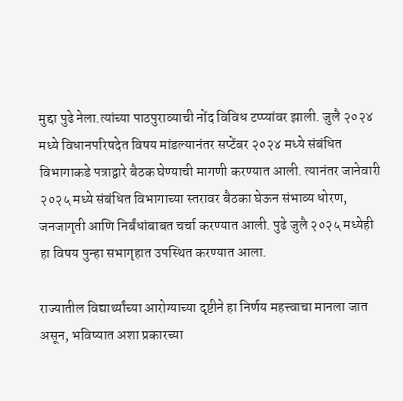मुद्दा पुढे नेला.त्यांच्या पाठपुराव्याची नोंद विविध टप्प्यांवर झाली. जुलै २०२४ मध्ये विधानपरिषदेत विषय मांडल्यानंतर सप्टेंबर २०२४ मध्ये संबंधित विभागाकडे पत्राद्वारे बैठक घेण्याची मागणी करण्यात आली. त्यानंतर जानेवारी २०२५ मध्ये संबंधित विभागाच्या स्तरावर बैठका घेऊन संभाव्य धोरण, जनजागृती आणि निर्बंधांबाबत चर्चा करण्यात आली. पुढे जुलै २०२५ मध्येही हा विषय पुन्हा सभागृहात उपस्थित करण्यात आला.

राज्यातील विद्यार्थ्यांच्या आरोग्याच्या दृष्टीने हा निर्णय महत्त्वाचा मानला जात असून, भविष्यात अशा प्रकारच्या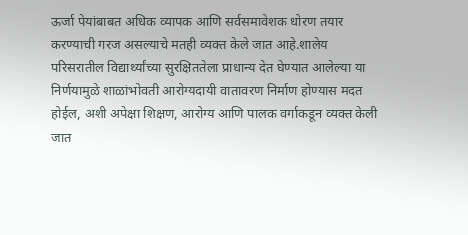ऊर्जा पेयांबाबत अधिक व्यापक आणि सर्वसमावेशक धोरण तयार करण्याची गरज असल्याचे मतही व्यक्त केले जात आहे.शालेय परिसरातील विद्यार्थ्यांच्या सुरक्षिततेला प्राधान्य देत घेण्यात आलेल्या या निर्णयामुळे शाळांभोवती आरोग्यदायी वातावरण निर्माण होण्यास मदत होईल, अशी अपेक्षा शिक्षण, आरोग्य आणि पालक वर्गाकडून व्यक्त केली जात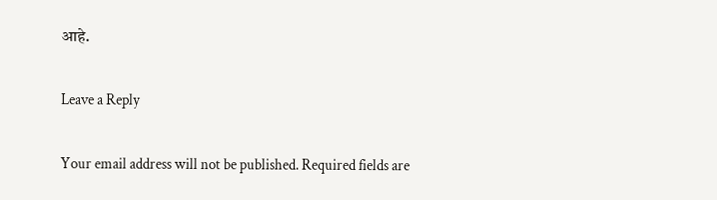आहे.

Leave a Reply

Your email address will not be published. Required fields are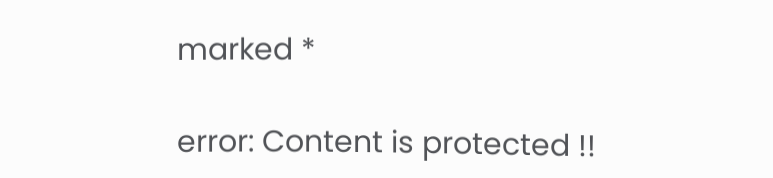marked *

error: Content is protected !!